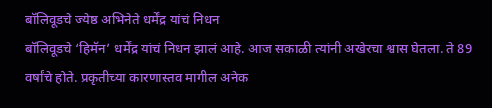बॉलिवूडचे ज्येष्ठ अभिनेते धर्मेंद्र यांचं निधन
बॉलिवूडचे ‘हिमॅन’ धर्मेंद्र यांचं निधन झालं आहे. आज सकाळी त्यांनी अखेरचा श्वास घेतला. ते 89 वर्षांचे होते. प्रकृतीच्या कारणास्तव मागील अनेक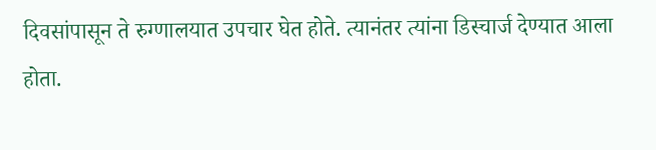दिवसांपासून ते रुग्णालयात उपचार घेत होते. त्यानंतर त्यांना डिस्चार्ज देण्यात आला होता.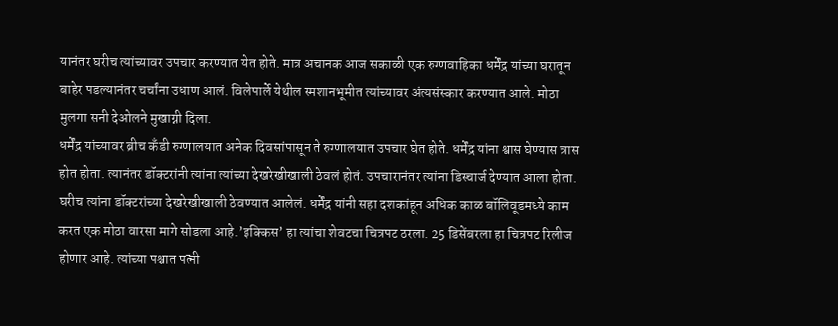यानंतर घरीच त्यांच्यावर उपचार करण्यात येत होते. मात्र अचानक आज सकाळी एक रुग्णवाहिका धर्मेंद्र यांच्या घरातून बाहेर पडल्यानंतर चर्चांना उधाण आलं. विलेपार्ले येथील स्मशानभूमीत त्यांच्यावर अंत्यसंस्कार करण्यात आले. मोठा मुलगा सनी देओलने मुखाग्नी दिला.
धर्मेंद्र यांच्यावर ब्रीच कँडी रुग्णालयात अनेक दिवसांपासून ते रुग्णालयात उपचार घेत होते. धर्मेंद्र यांना श्वास घेण्यास त्रास होत होता. त्यानंतर डॉक्टरांनी त्यांना त्यांच्या देखरेखीखाली ठेवलं होतं. उपचारानंतर त्यांना डिस्चार्ज देण्यात आला होता. घरीच त्यांना डॉक्टरांच्या देखरेखीखाली ठेवण्यात आलेलं. धर्मेंद्र यांनी सहा दशकांहून अधिक काळ बॉलिवूडमध्ये काम करत एक मोठा वारसा मागे सोडला आहे.’इक्किस’ हा त्यांचा शेवटचा चित्रपट ठरला. 25 डिसेंबरला हा चित्रपट रिलीज होणार आहे. त्यांच्या पश्चात पत्नी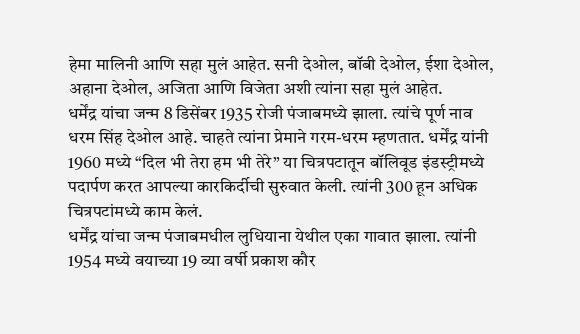हेमा मालिनी आणि सहा मुलं आहेत. सनी देओल, बॉबी देओल, ईशा देओल, अहाना देओल, अजिता आणि विजेता अशी त्यांना सहा मुलं आहेत.
धर्मेंद्र यांचा जन्म 8 डिसेंबर 1935 रोजी पंजाबमध्ये झाला. त्यांचे पूर्ण नाव धरम सिंह देओल आहे. चाहते त्यांना प्रेमाने गरम-धरम म्हणतात. धर्मेंद्र यांनी 1960 मध्ये “दिल भी तेरा हम भी तेरे” या चित्रपटातून बॉलिवूड इंडस्ट्रीमध्ये पदार्पण करत आपल्या कारकिर्दीची सुरुवात केली. त्यांनी 300 हून अधिक चित्रपटांमध्ये काम केलं.
धर्मेंद्र यांचा जन्म पंजाबमधील लुधियाना येथील एका गावात झाला. त्यांनी 1954 मध्ये वयाच्या 19 व्या वर्षी प्रकाश कौर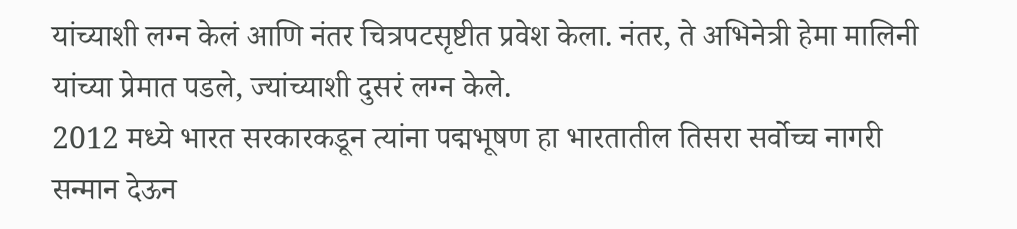यांच्याशी लग्न केलं आणि नंतर चित्रपटसृष्टीत प्रवेश केला. नंतर, ते अभिनेत्री हेमा मालिनी यांच्या प्रेमात पडले, ज्यांच्याशी दुसरं लग्न केले.
2012 मध्ये भारत सरकारकडून त्यांना पद्मभूषण हा भारतातील तिसरा सर्वोच्च नागरी सन्मान देऊन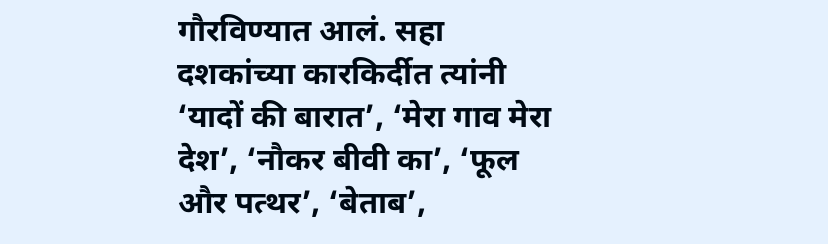गौरविण्यात आलं. सहा दशकांच्या कारकिर्दीत त्यांनी ‘यादों की बारात’, ‘मेरा गाव मेरा देश’, ‘नौकर बीवी का’, ‘फूल और पत्थर’, ‘बेताब’,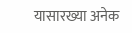यासारख्या अनेक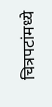चित्रपटांमध्ये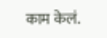काम केलं.